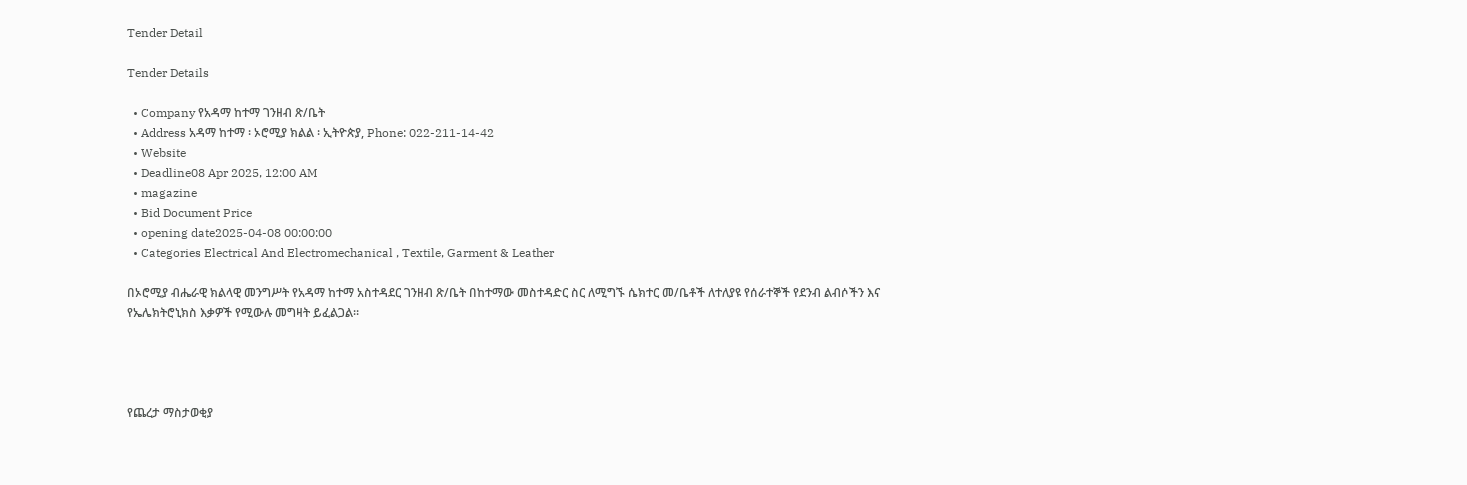Tender Detail

Tender Details

  • Company የአዳማ ከተማ ገንዘብ ጽ/ቤት
  • Address አዳማ ከተማ ፡ ኦሮሚያ ክልል ፡ ኢትዮጵያ, Phone: 022-211-14-42
  • Website
  • Deadline08 Apr 2025, 12:00 AM
  • magazine
  • Bid Document Price
  • opening date2025-04-08 00:00:00
  • Categories Electrical And Electromechanical , Textile, Garment & Leather

በኦሮሚያ ብሔራዊ ክልላዊ መንግሥት የአዳማ ከተማ አስተዳደር ገንዘብ ጽ/ቤት በከተማው መስተዳድር ስር ለሚግኙ ሴክተር መ/ቤቶች ለተለያዩ የሰራተኞች የደንብ ልብሶችን እና የኤሌክትሮኒክስ እቃዎች የሚውሉ መግዛት ይፈልጋል።




የጨረታ ማስታወቂያ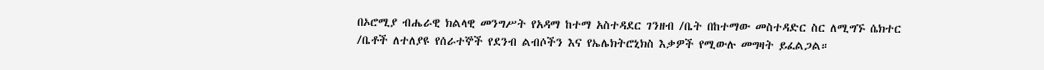በኦሮሚያ ብሔራዊ ክልላዊ መንግሥት የአዳማ ከተማ አስተዳደር ገንዘብ /ቤት በከተማው መስተዳድር ስር ለሚግኙ ሴክተር /ቤቶች ለተለያዩ የሰራተኞች የደንብ ልብሶችን እና የኤሌክትሮኒክስ እቃዎች የሚውሉ መግዛት ይፈልጋል።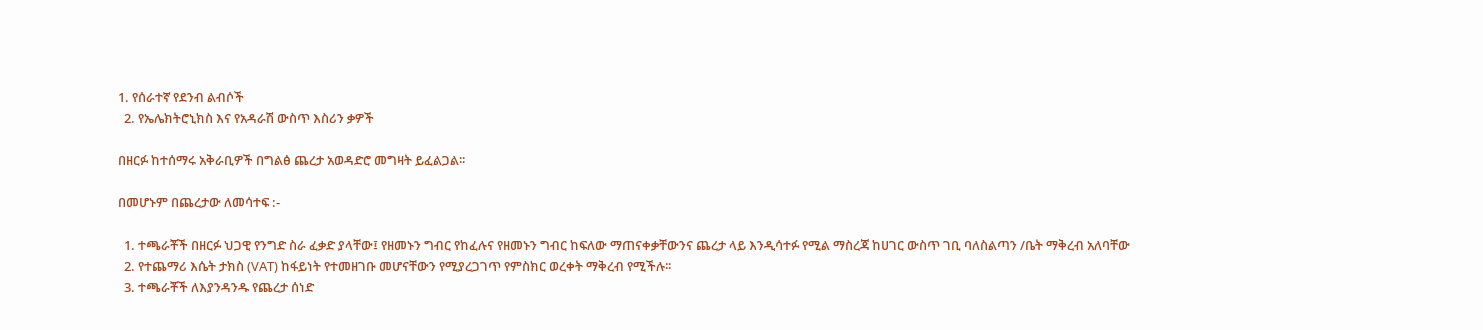1. የሰራተኛ የደንብ ልብሶች
  2. የኤሌክትሮኒክስ እና የአዳራሽ ውስጥ እስሪን ቃዎች

በዘርፉ ከተሰማሩ አቅራቢዎች በግልፅ ጨረታ አወዳድሮ መግዛት ይፈልጋል፡፡

በመሆኑም በጨረታው ለመሳተፍ :-

  1. ተጫራቾች በዘርፉ ህጋዊ የንግድ ስራ ፈቃድ ያላቸው፤ የዘመኑን ግብር የከፈሉና የዘመኑን ግብር ከፍለው ማጠናቀቃቸውንና ጨረታ ላይ እንዲሳተፉ የሚል ማስረጃ ከሀገር ውስጥ ገቢ ባለስልጣን /ቤት ማቅረብ አለባቸው
  2. የተጨማሪ እሴት ታክስ (VAT) ከፋይነት የተመዘገቡ መሆናቸውን የሚያረጋገጥ የምስክር ወረቀት ማቅረብ የሚችሉ፡፡
  3. ተጫራቾች ለእያንዳንዱ የጨረታ ሰነድ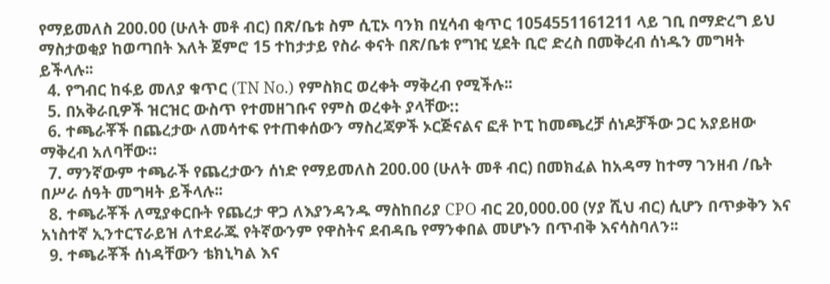የማይመለስ 200.00 (ሁለት መቶ ብር) በጽ/ቤቱ ስም ሲፒኦ ባንክ በሂሳብ ቂጥር 1054551161211 ላይ ገቢ በማድረግ ይህ ማስታወቂያ ከወጣበት እለት ጀምሮ 15 ተከታታይ የስራ ቀናት በጽ/ቤቱ የግዢ ሂደት ቢሮ ድረስ በመቅረብ ሰነዱን መግዛት ይችላሉ፡፡
  4. የግብር ከፋይ መለያ ቁጥር (TN No.) የምስክር ወረቀት ማቅረብ የሚችሉ፡፡
  5. በአቅራቢዎች ዝርዝር ውስጥ የተመዘገቡና የምስ ወረቀት ያላቸው::
  6. ተጫራቾች በጨረታው ለመሳተፍ የተጠቀሰውን ማስረጃዎች ኦርጅናልና ፎቶ ኮፒ ከመጫረቻ ሰነዶቻችው ጋር አያይዘው ማቅረብ አለባቸው።
  7. ማንኛውም ተጫራች የጨረታውን ሰነድ የማይመለስ 200.00 (ሁለት መቶ ብር) በመክፈል ከአዳማ ከተማ ገንዘብ /ቤት በሥራ ሰዓት መግዛት ይችላሉ፡፡
  8. ተጫራቾች ለሚያቀርቡት የጨረታ ዋጋ ለእያንዳንዱ ማስከበሪያ CPO ብር 20,000.00 (ሃያ ሺህ ብር) ሲሆን በጥቃቅን እና አነስተኛ ኢንተርፕራይዝ ለተደራጁ የትኛውንም የዋስትና ደብዳቤ የማንቀበል መሆኑን በጥብቅ እናሳስባለን፡፡
  9. ተጫራቾች ሰነዳቸውን ቴክኒካል እና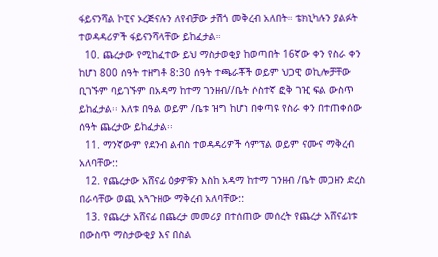ፋይናንሻል ኮፒና ኦረጅናሉን ለየብቻው ታሽጎ መቅረብ አለበት። ቴክኒካሉን ያልፉት ተወዳዳሪዎች ፋይናንሻላቸው ይከፈታል።
  10. ጨረታው የሚከፈተው ይህ ማስታወቂያ ከወጣበት 16ኛው ቀን የስራ ቀን ከሆነ 800 ሰዓት ተዘግቶ 8:30 ሰዓት ተጫራቾች ወይም ህጋዊ ወኪሎቻቸው ቢገኙም ባይገኙም በአዳማ ከተማ ገንዘብ//ቤት ሶስተኛ ፎቅ ገዢ ፍል ውስጥ ይከፈታል፡፡ እለቱ በዓል ወይም /ቤቱ ዝግ ከሆነ በቀጣዩ የስራ ቀን በተጠቀሰው ሰዓት ጨረታው ይከፈታል፡፡
  11. ማንኛውም የደንብ ልብስ ተወዳዳሪዎች ሳምፕል ወይም ናሙና ማቅረብ አለባቸው::
  12. የጨረታው አሸናፊ ዕቃዎቹን እስከ አዳማ ከተማ ገንዘብ /ቤት መጋዘን ድረስ በራሳቸው ወጪ አጓጉዘው ማቅረብ አለባቸው::
  13. የጨረታ አሸናፊ በጨረታ መመሪያ በተሰጠው መሰረት የጨረታ አሸናፊነቱ በውስጥ ማስታውቂያ እና በስል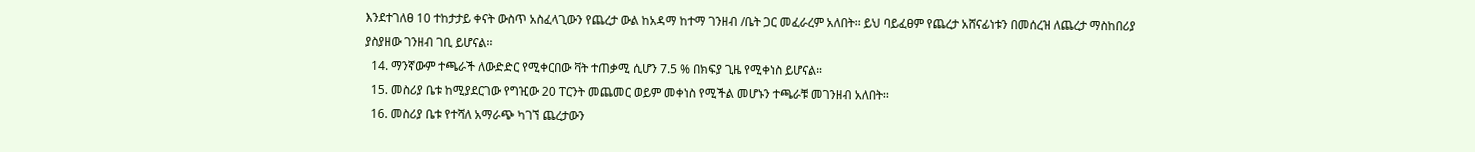እንደተገለፀ 10 ተከታታይ ቀናት ውስጥ አስፈላጊውን የጨረታ ውል ከአዳማ ከተማ ገንዘብ /ቤት ጋር መፈራረም አለበት፡፡ ይህ ባይፈፀም የጨረታ አሸናፊነቱን በመሰረዝ ለጨረታ ማስከበሪያ ያስያዘው ገንዘብ ገቢ ይሆናል፡፡
  14. ማንኛውም ተጫራች ለውድድር የሚቀርበው ቫት ተጠቃሚ ሲሆን 7.5 % በክፍያ ጊዜ የሚቀነስ ይሆናል።
  15. መስሪያ ቤቱ ከሚያደርገው የግዢው 20 ፐርንት መጨመር ወይም መቀነስ የሚችል መሆኑን ተጫራቹ መገንዘብ አለበት፡፡
  16. መስሪያ ቤቱ የተሻለ አማራጭ ካገኘ ጨረታውን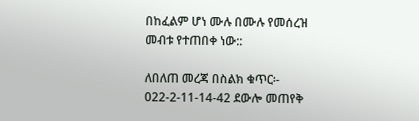በከፈልም ሆነ ሙሉ በሙሉ የመሰረዝ መብቱ የተጠበቀ ነው::

ለበለጠ መረጃ በስልክ ቁጥር፡- 022-2-11-14-42 ደውሎ መጠየቅ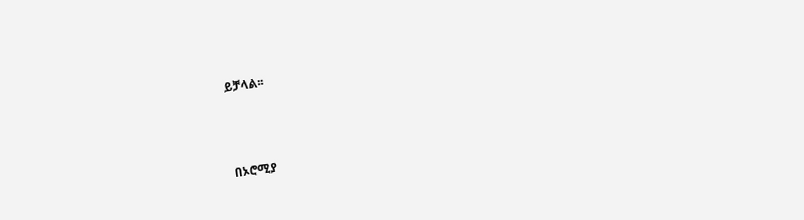ይቻላል፡፡



በኦሮሚያ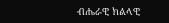ብሔራዊ ክልላዊ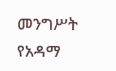መንግሥት የአዳማ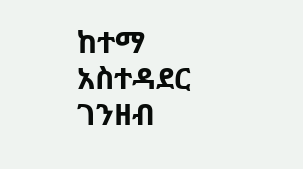ከተማ አስተዳደር ገንዘብ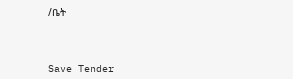/ቤት



Save Tender